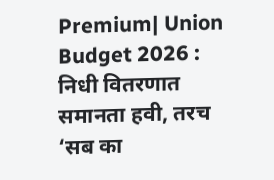Premium| Union Budget 2026 : निधी वितरणात समानता हवी, तरच ‘सब का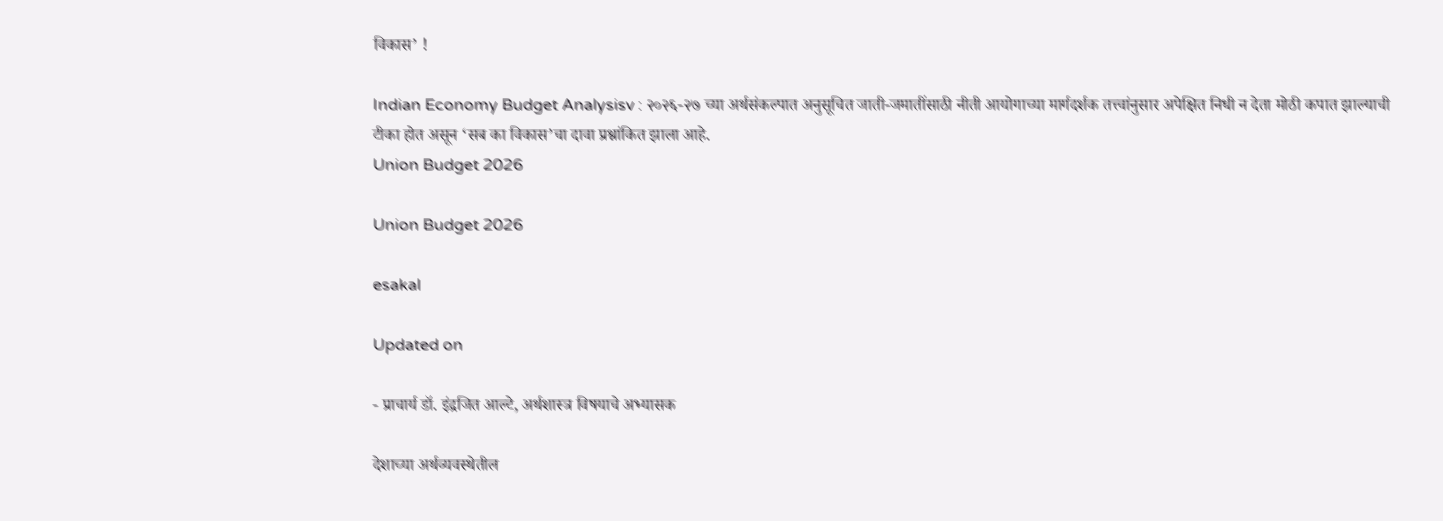विकास’ !

Indian Economy Budget Analysisv : २०२६-२७ च्या अर्थसंकल्पात अनुसूचित जाती-जमातींसाठी नीती आयोगाच्या मार्गदर्शक तत्त्वांनुसार अपेक्षित निधी न देता मोठी कपात झाल्याची टीका होत असून ‘सब का विकास’चा दावा प्रश्नांकित झाला आहे.
Union Budget 2026

Union Budget 2026

esakal

Updated on

- प्राचार्य डॉ. इंद्रजित आल्टे, अर्थशास्त्र विषयाचे अभ्यासक

देशाच्या अर्थव्यवस्थेतील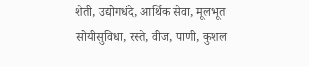शेती, उद्योगधंदे, आर्थिक सेवा, मूलभूत सोयीसुविधा, रस्ते, वीज, पाणी, कुशल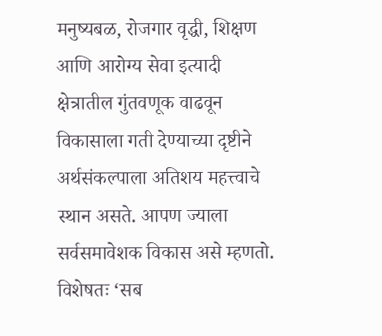मनुष्यबळ, रोजगार वृद्धी, शिक्षण आणि आरोग्य सेवा इत्यादी क्षेत्रातील गुंतवणूक वाढवून विकासाला गती देण्याच्या दृष्टीने अर्थसंकल्पाला अतिशय महत्त्वाचे स्थान असते. आपण ज्याला सर्वसमावेशक विकास असे म्हणतो. विशेषतः ‘सब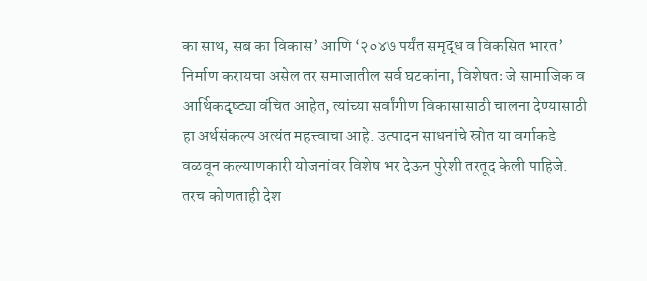का साथ, सब का विकास’ आणि ‘२०४७ पर्यंत समृद्ध व विकसित भारत’ निर्माण करायचा असेल तर समाजातील सर्व घटकांना, विशेषतः जे सामाजिक व आर्थिकदृष्ट्या वंचित आहेत, त्यांच्या सर्वांगीण विकासासाठी चालना देण्यासाठी हा अर्थसंकल्प अत्यंत महत्त्वाचा आहे. उत्पादन साधनांचे स्रोत या वर्गाकडे वळवून कल्याणकारी योजनांवर विशेष भर देऊन पुरेशी तरतूद केली पाहिजे. तरच कोणताही देश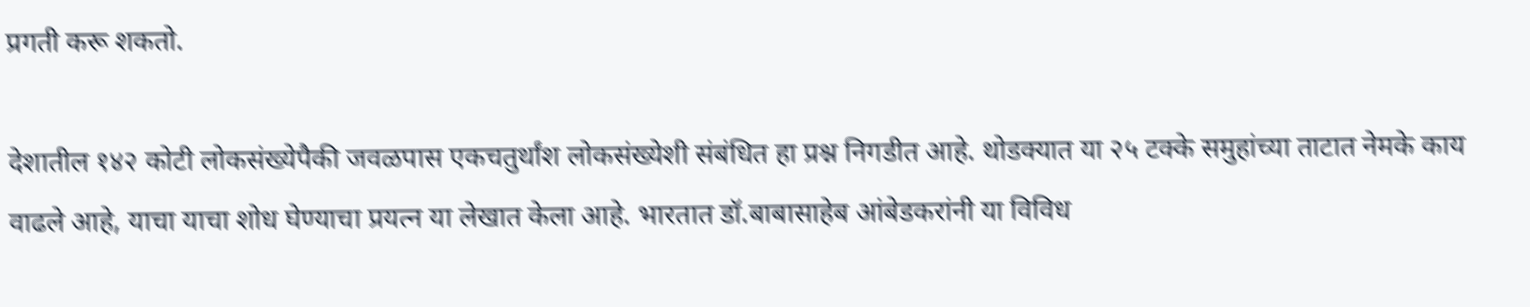प्रगती करू शकतो.

देशातील १४२ कोटी लोकसंख्येपैकी जवळपास एकचतुर्थांश लोकसंख्येशी संबंधित हा प्रश्न निगडीत आहे. थोडक्यात या २५ टक्के समुहांच्या ताटात नेमके काय वाढले आहे, याचा याचा शोध घेण्याचा प्रयत्न या लेखात केला आहे. भारतात डॉ.बाबासाहेब आंबेडकरांनी या विविध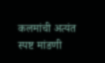कलमांची अत्यंत स्पष्ट मांडणी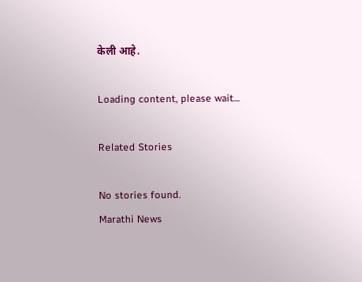केली आहे.

Loading content, please wait...

Related Stories

No stories found.
Marathi News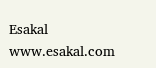Esakal
www.esakal.com